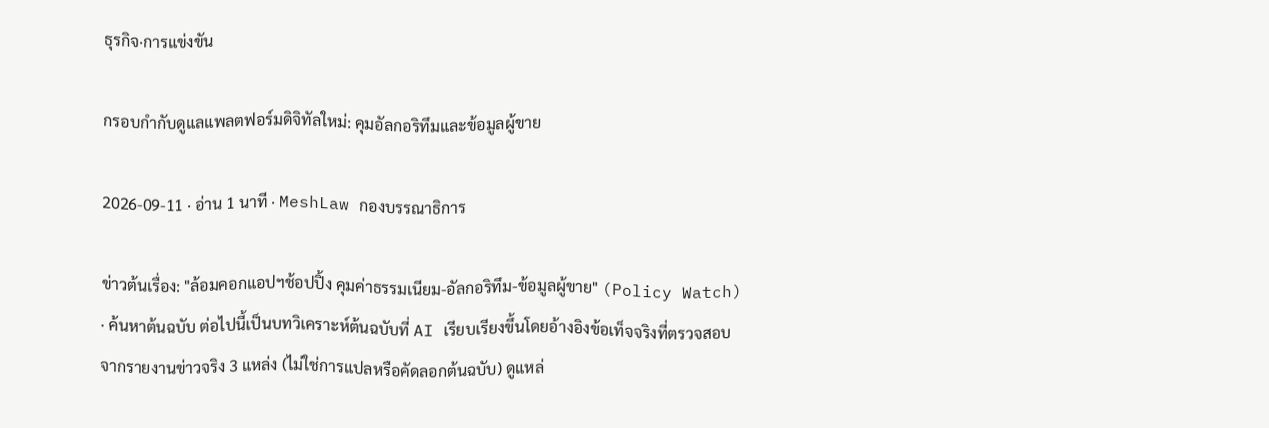ธุรกิจ·การแข่งขัน

กรอบกำกับดูแลแพลตฟอร์มดิจิทัลใหม่: คุมอัลกอริทึมและข้อมูลผู้ขาย

2026-09-11 · อ่าน 1 นาที · MeshLaw กองบรรณาธิการ

ข่าวต้นเรื่อง: "ล้อมคอกแอปฯช้อปปิ้ง คุมค่าธรรมเนียม-อัลกอริทึม-ข้อมูลผู้ขาย" (Policy Watch) · ค้นหาต้นฉบับ ต่อไปนี้เป็นบทวิเคราะห์ต้นฉบับที่ AI เรียบเรียงขึ้นโดยอ้างอิงข้อเท็จจริงที่ตรวจสอบจากรายงานข่าวจริง 3 แหล่ง (ไม่ใช่การแปลหรือคัดลอกต้นฉบับ) ดูแหล่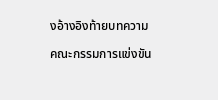งอ้างอิงท้ายบทความ

คณะกรรมการแข่งขัน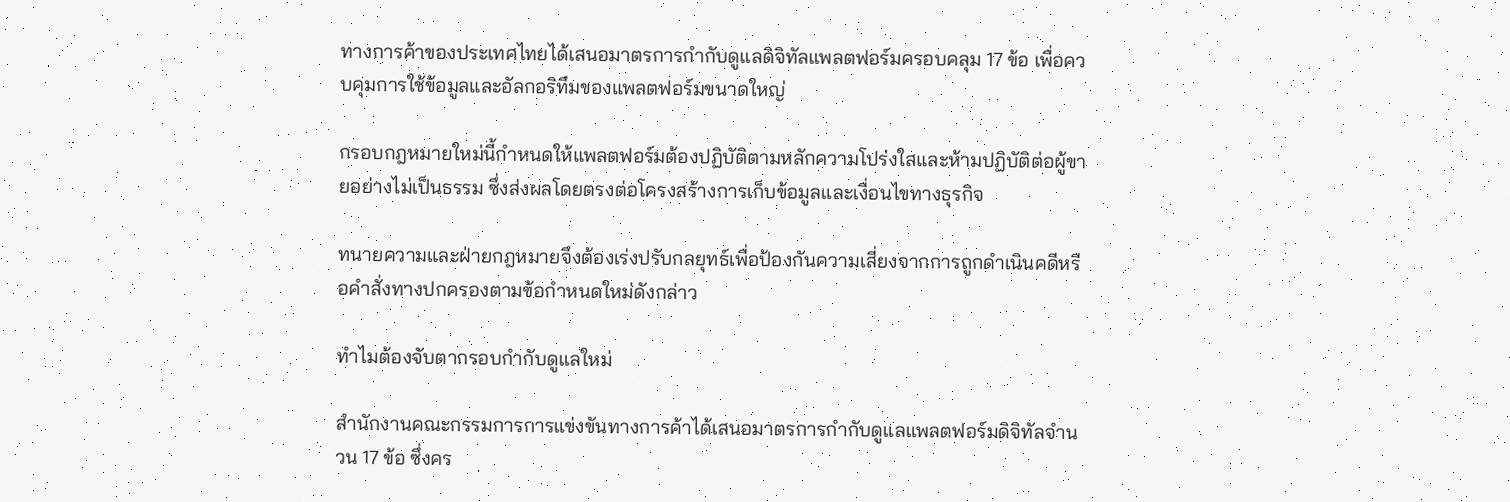ทางการค้าของประเทศไทยได้เสนอมาตรการกำกับดูแลดิจิทัลแพลตฟอร์มครอบคลุม 17 ข้อ เพื่อควบคุมการใช้ข้อมูลและอัลกอริทึมของแพลตฟอร์มขนาดใหญ่

กรอบกฎหมายใหม่นี้กำหนดให้แพลตฟอร์มต้องปฏิบัติตามหลักความโปร่งใสและห้ามปฏิบัติต่อผู้ขายอย่างไม่เป็นธรรม ซึ่งส่งผลโดยตรงต่อโครงสร้างการเก็บข้อมูลและเงื่อนไขทางธุรกิจ

ทนายความและฝ่ายกฎหมายจึงต้องเร่งปรับกลยุทธ์เพื่อป้องกันความเสี่ยงจากการถูกดำเนินคดีหรือคำสั่งทางปกครองตามข้อกำหนดใหม่ดังกล่าว

ทำไมต้องจับตากรอบกำกับดูแลใหม่

สำนักงานคณะกรรมการการแข่งขันทางการค้าได้เสนอมาตรการกำกับดูแลแพลตฟอร์มดิจิทัลจำนวน 17 ข้อ ซึ่งคร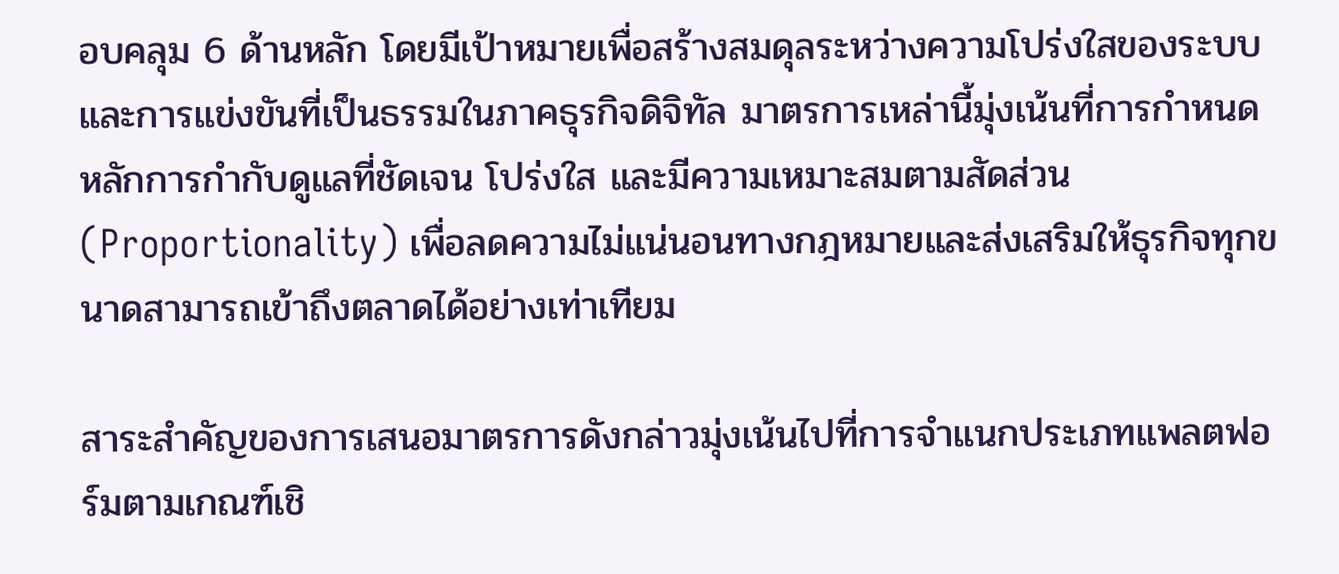อบคลุม 6 ด้านหลัก โดยมีเป้าหมายเพื่อสร้างสมดุลระหว่างความโปร่งใสของระบบและการแข่งขันที่เป็นธรรมในภาคธุรกิจดิจิทัล มาตรการเหล่านี้มุ่งเน้นที่การกำหนดหลักการกำกับดูแลที่ชัดเจน โปร่งใส และมีความเหมาะสมตามสัดส่วน (Proportionality) เพื่อลดความไม่แน่นอนทางกฎหมายและส่งเสริมให้ธุรกิจทุกขนาดสามารถเข้าถึงตลาดได้อย่างเท่าเทียม

สาระสำคัญของการเสนอมาตรการดังกล่าวมุ่งเน้นไปที่การจำแนกประเภทแพลตฟอร์มตามเกณฑ์เชิ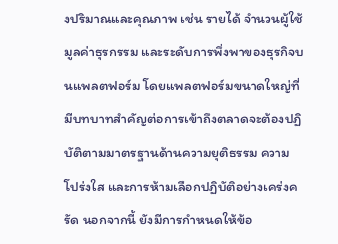งปริมาณและคุณภาพ เช่น รายได้ จำนวนผู้ใช้ มูลค่าธุรกรรม และระดับการพึ่งพาของธุรกิจบนแพลตฟอร์ม โดยแพลตฟอร์มขนาดใหญ่ที่มีบทบาทสำคัญต่อการเข้าถึงตลาดจะต้องปฏิบัติตามมาตรฐานด้านความยุติธรรม ความโปร่งใส และการห้ามเลือกปฏิบัติอย่างเคร่งครัด นอกจากนี้ ยังมีการกำหนดให้ข้อ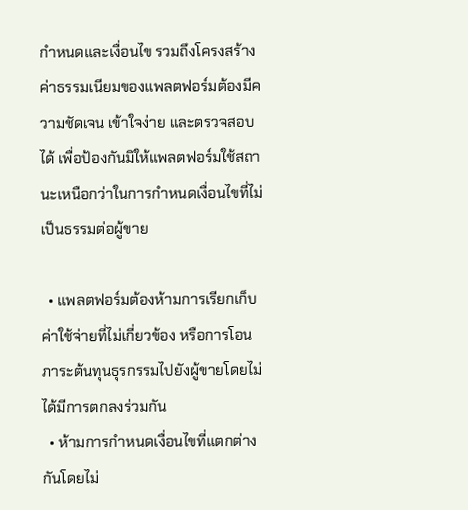กำหนดและเงื่อนไข รวมถึงโครงสร้างค่าธรรมเนียมของแพลตฟอร์มต้องมีความชัดเจน เข้าใจง่าย และตรวจสอบได้ เพื่อป้องกันมิให้แพลตฟอร์มใช้สถานะเหนือกว่าในการกำหนดเงื่อนไขที่ไม่เป็นธรรมต่อผู้ขาย

  • แพลตฟอร์มต้องห้ามการเรียกเก็บค่าใช้จ่ายที่ไม่เกี่ยวข้อง หรือการโอนภาระต้นทุนธุรกรรมไปยังผู้ขายโดยไม่ได้มีการตกลงร่วมกัน
  • ห้ามการกำหนดเงื่อนไขที่แตกต่างกันโดยไม่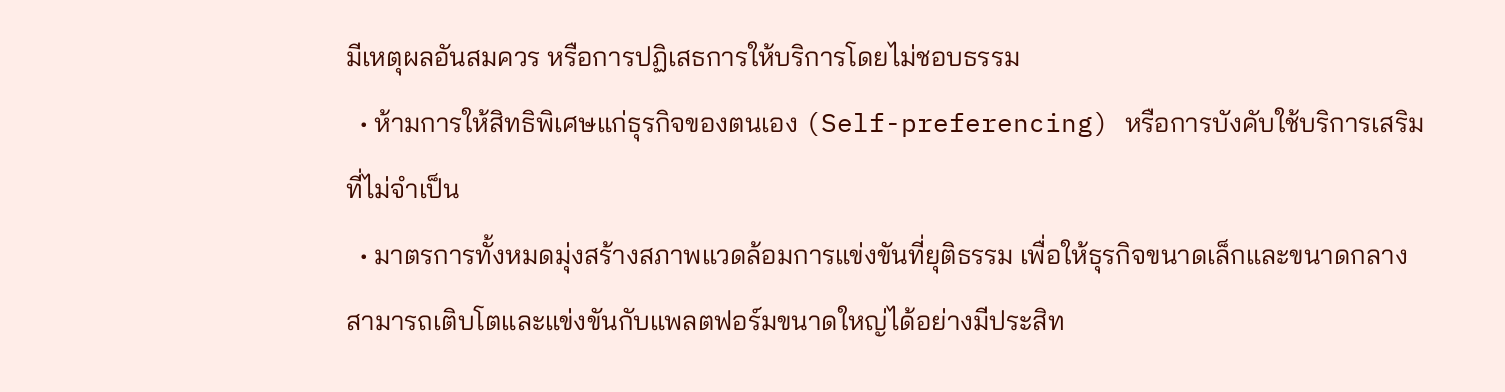มีเหตุผลอันสมควร หรือการปฏิเสธการให้บริการโดยไม่ชอบธรรม
  • ห้ามการให้สิทธิพิเศษแก่ธุรกิจของตนเอง (Self-preferencing) หรือการบังคับใช้บริการเสริมที่ไม่จำเป็น
  • มาตรการทั้งหมดมุ่งสร้างสภาพแวดล้อมการแข่งขันที่ยุติธรรม เพื่อให้ธุรกิจขนาดเล็กและขนาดกลางสามารถเติบโตและแข่งขันกับแพลตฟอร์มขนาดใหญ่ได้อย่างมีประสิท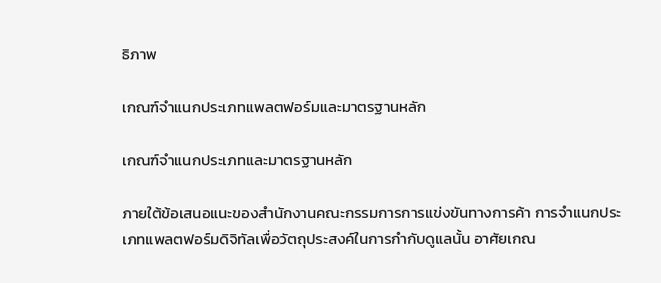ธิภาพ

เกณฑ์จำแนกประเภทแพลตฟอร์มและมาตรฐานหลัก

เกณฑ์จำแนกประเภทและมาตรฐานหลัก

ภายใต้ข้อเสนอแนะของสำนักงานคณะกรรมการการแข่งขันทางการค้า การจำแนกประเภทแพลตฟอร์มดิจิทัลเพื่อวัตถุประสงค์ในการกำกับดูแลนั้น อาศัยเกณ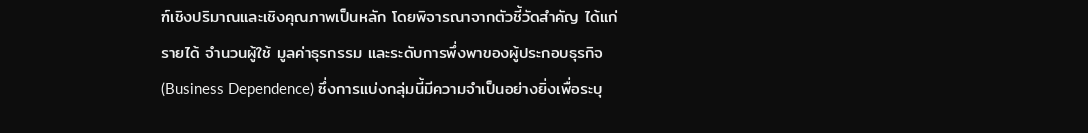ฑ์เชิงปริมาณและเชิงคุณภาพเป็นหลัก โดยพิจารณาจากตัวชี้วัดสำคัญ ได้แก่ รายได้ จำนวนผู้ใช้ มูลค่าธุรกรรม และระดับการพึ่งพาของผู้ประกอบธุรกิจ (Business Dependence) ซึ่งการแบ่งกลุ่มนี้มีความจำเป็นอย่างยิ่งเพื่อระบุ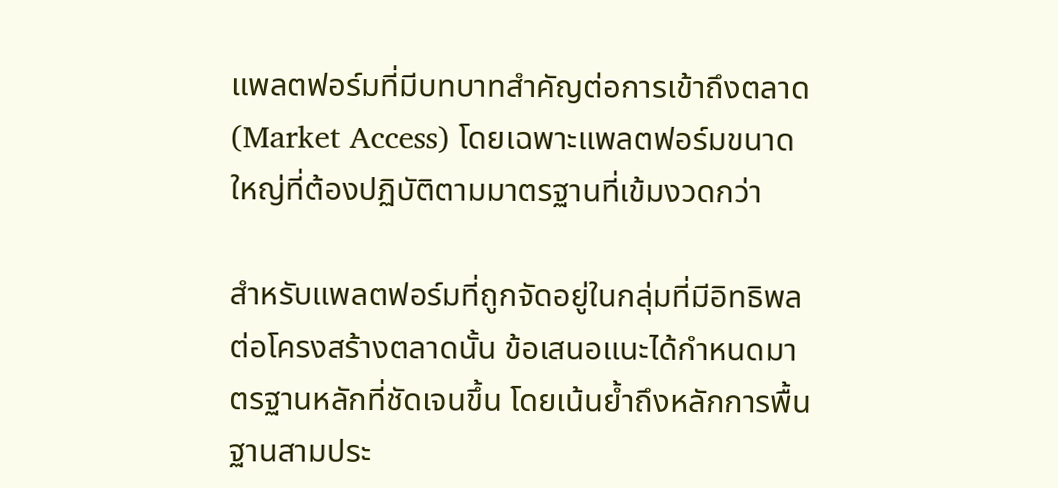แพลตฟอร์มที่มีบทบาทสำคัญต่อการเข้าถึงตลาด (Market Access) โดยเฉพาะแพลตฟอร์มขนาดใหญ่ที่ต้องปฏิบัติตามมาตรฐานที่เข้มงวดกว่า

สำหรับแพลตฟอร์มที่ถูกจัดอยู่ในกลุ่มที่มีอิทธิพลต่อโครงสร้างตลาดนั้น ข้อเสนอแนะได้กำหนดมาตรฐานหลักที่ชัดเจนขึ้น โดยเน้นย้ำถึงหลักการพื้นฐานสามประ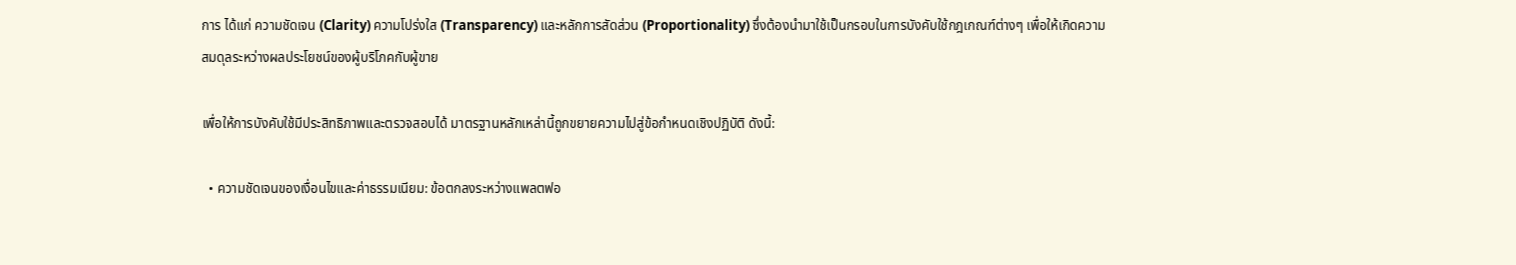การ ได้แก่ ความชัดเจน (Clarity) ความโปร่งใส (Transparency) และหลักการสัดส่วน (Proportionality) ซึ่งต้องนำมาใช้เป็นกรอบในการบังคับใช้กฎเกณฑ์ต่างๆ เพื่อให้เกิดความสมดุลระหว่างผลประโยชน์ของผู้บริโภคกับผู้ขาย

เพื่อให้การบังคับใช้มีประสิทธิภาพและตรวจสอบได้ มาตรฐานหลักเหล่านี้ถูกขยายความไปสู่ข้อกำหนดเชิงปฏิบัติ ดังนี้:

  • ความชัดเจนของเงื่อนไขและค่าธรรมเนียม: ข้อตกลงระหว่างแพลตฟอ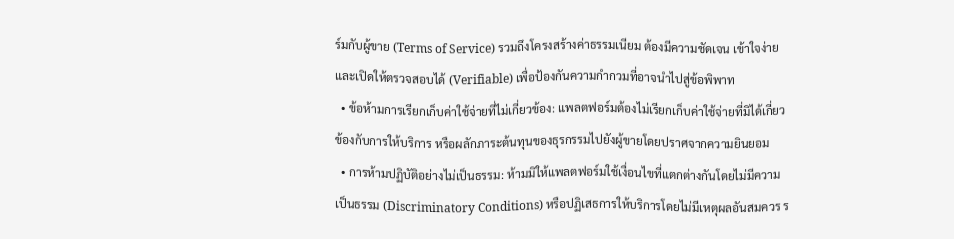ร์มกับผู้ขาย (Terms of Service) รวมถึงโครงสร้างค่าธรรมเนียม ต้องมีความชัดเจน เข้าใจง่าย และเปิดให้ตรวจสอบได้ (Verifiable) เพื่อป้องกันความกำกวมที่อาจนำไปสู่ข้อพิพาท
  • ข้อห้ามการเรียกเก็บค่าใช้จ่ายที่ไม่เกี่ยวข้อง: แพลตฟอร์มต้องไม่เรียกเก็บค่าใช้จ่ายที่มิได้เกี่ยวข้องกับการให้บริการ หรือผลักภาระต้นทุนของธุรกรรมไปยังผู้ขายโดยปราศจากความยินยอม
  • การห้ามปฏิบัติอย่างไม่เป็นธรรม: ห้ามมิให้แพลตฟอร์มใช้เงื่อนไขที่แตกต่างกันโดยไม่มีความเป็นธรรม (Discriminatory Conditions) หรือปฏิเสธการให้บริการโดยไม่มีเหตุผลอันสมควร ร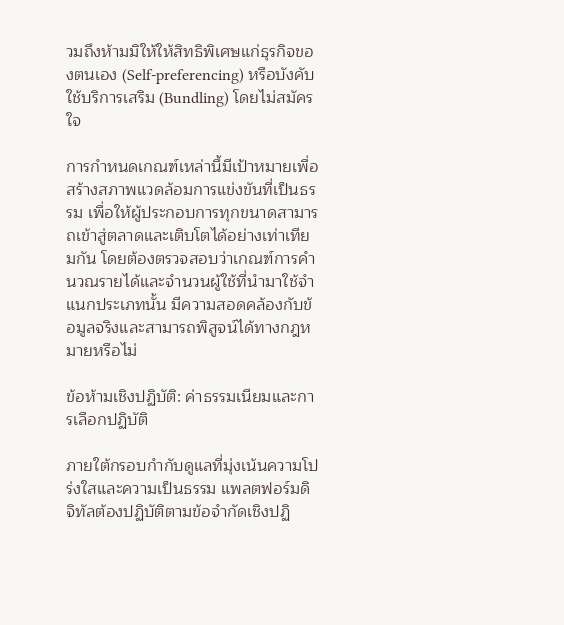วมถึงห้ามมิให้ให้สิทธิพิเศษแก่ธุรกิจของตนเอง (Self-preferencing) หรือบังคับใช้บริการเสริม (Bundling) โดยไม่สมัครใจ

การกำหนดเกณฑ์เหล่านี้มีเป้าหมายเพื่อสร้างสภาพแวดล้อมการแข่งขันที่เป็นธรรม เพื่อให้ผู้ประกอบการทุกขนาดสามารถเข้าสู่ตลาดและเติบโตได้อย่างเท่าเทียมกัน โดยต้องตรวจสอบว่าเกณฑ์การคำนวณรายได้และจำนวนผู้ใช้ที่นำมาใช้จำแนกประเภทนั้น มีความสอดคล้องกับข้อมูลจริงและสามารถพิสูจน์ได้ทางกฎหมายหรือไม่

ข้อห้ามเชิงปฏิบัติ: ค่าธรรมเนียมและการเลือกปฏิบัติ

ภายใต้กรอบกำกับดูแลที่มุ่งเน้นความโปร่งใสและความเป็นธรรม แพลตฟอร์มดิจิทัลต้องปฏิบัติตามข้อจำกัดเชิงปฏิ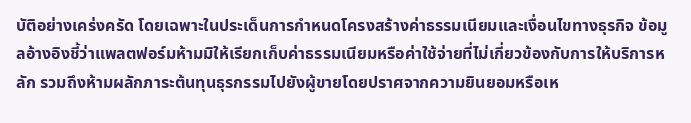บัติอย่างเคร่งครัด โดยเฉพาะในประเด็นการกำหนดโครงสร้างค่าธรรมเนียมและเงื่อนไขทางธุรกิจ ข้อมูลอ้างอิงชี้ว่าแพลตฟอร์มห้ามมิให้เรียกเก็บค่าธรรมเนียมหรือค่าใช้จ่ายที่ไม่เกี่ยวข้องกับการให้บริการหลัก รวมถึงห้ามผลักภาระต้นทุนธุรกรรมไปยังผู้ขายโดยปราศจากความยินยอมหรือเห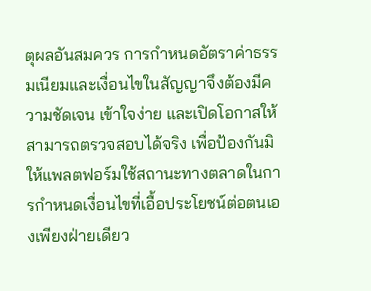ตุผลอันสมควร การกำหนดอัตราค่าธรรมเนียมและเงื่อนไขในสัญญาจึงต้องมีความชัดเจน เข้าใจง่าย และเปิดโอกาสให้สามารถตรวจสอบได้จริง เพื่อป้องกันมิให้แพลตฟอร์มใช้สถานะทางตลาดในการกำหนดเงื่อนไขที่เอื้อประโยชน์ต่อตนเองเพียงฝ่ายเดียว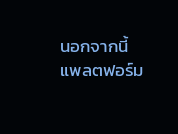นอกจากนี้ แพลตฟอร์ม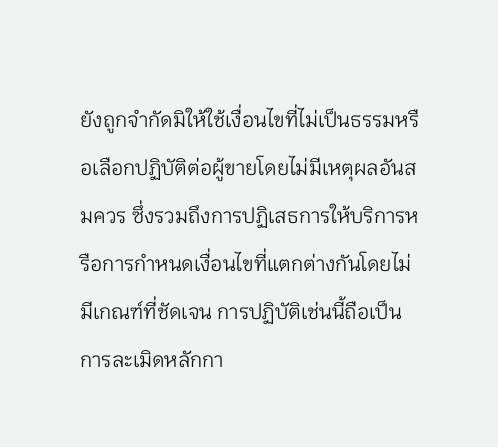ยังถูกจำกัดมิให้ใช้เงื่อนไขที่ไม่เป็นธรรมหรือเลือกปฏิบัติต่อผู้ขายโดยไม่มีเหตุผลอันสมควร ซึ่งรวมถึงการปฏิเสธการให้บริการหรือการกำหนดเงื่อนไขที่แตกต่างกันโดยไม่มีเกณฑ์ที่ชัดเจน การปฏิบัติเช่นนี้ถือเป็นการละเมิดหลักกา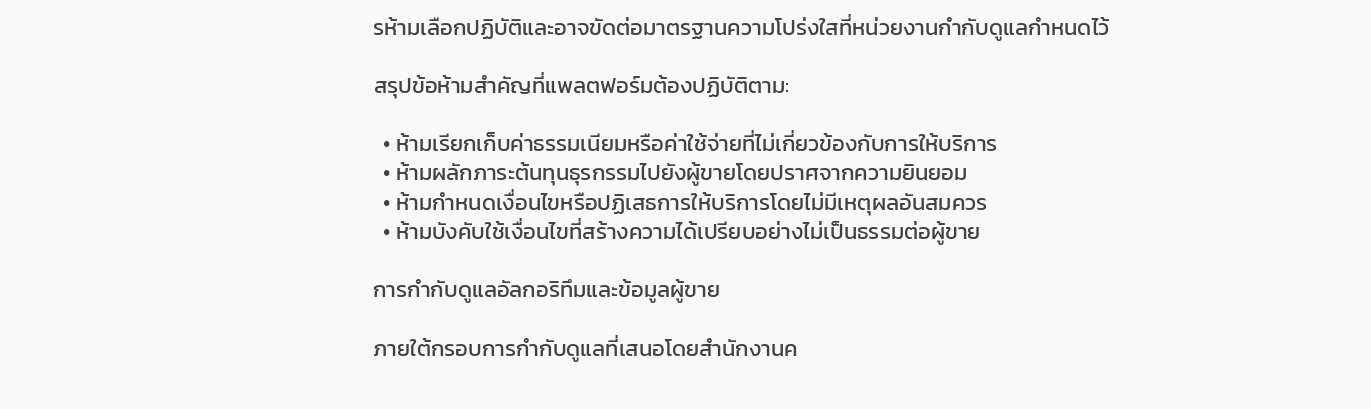รห้ามเลือกปฏิบัติและอาจขัดต่อมาตรฐานความโปร่งใสที่หน่วยงานกำกับดูแลกำหนดไว้

สรุปข้อห้ามสำคัญที่แพลตฟอร์มต้องปฏิบัติตาม:

  • ห้ามเรียกเก็บค่าธรรมเนียมหรือค่าใช้จ่ายที่ไม่เกี่ยวข้องกับการให้บริการ
  • ห้ามผลักภาระต้นทุนธุรกรรมไปยังผู้ขายโดยปราศจากความยินยอม
  • ห้ามกำหนดเงื่อนไขหรือปฏิเสธการให้บริการโดยไม่มีเหตุผลอันสมควร
  • ห้ามบังคับใช้เงื่อนไขที่สร้างความได้เปรียบอย่างไม่เป็นธรรมต่อผู้ขาย

การกำกับดูแลอัลกอริทึมและข้อมูลผู้ขาย

ภายใต้กรอบการกำกับดูแลที่เสนอโดยสำนักงานค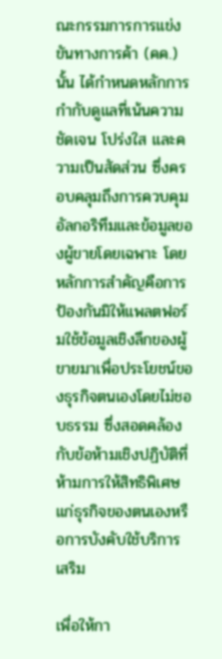ณะกรรมการการแข่งขันทางการค้า (คค.) นั้น ได้กำหนดหลักการกำกับดูแลที่เน้นความชัดเจน โปร่งใส และความเป็นสัดส่วน ซึ่งครอบคลุมถึงการควบคุมอัลกอริทึมและข้อมูลของผู้ขายโดยเฉพาะ โดยหลักการสำคัญคือการป้องกันมิให้แพลตฟอร์มใช้ข้อมูลเชิงลึกของผู้ขายมาเพื่อประโยชน์ของธุรกิจตนเองโดยไม่ชอบธรรม ซึ่งสอดคล้องกับข้อห้ามเชิงปฏิบัติที่ห้ามการให้สิทธิพิเศษแก่ธุรกิจของตนเองหรือการบังคับใช้บริการเสริม

เพื่อให้กา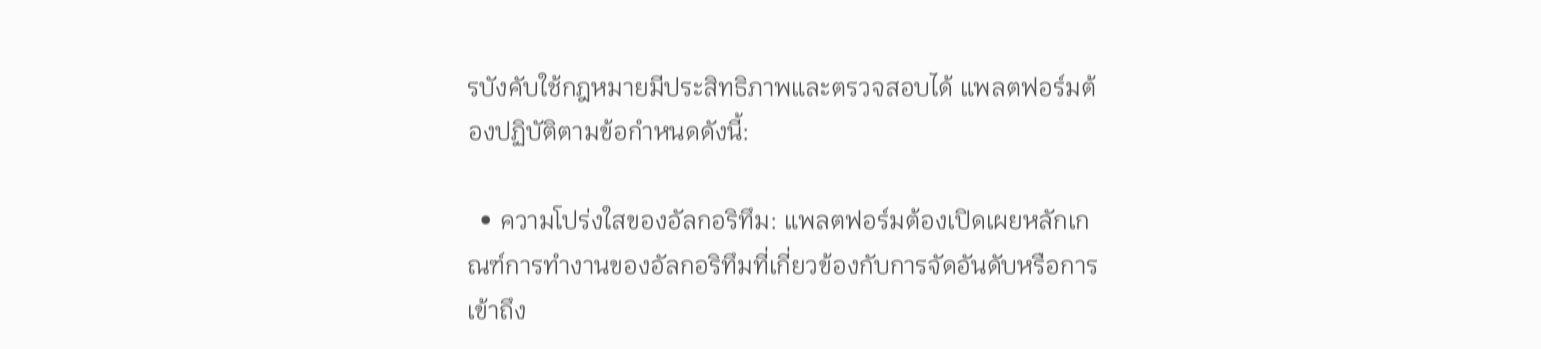รบังคับใช้กฎหมายมีประสิทธิภาพและตรวจสอบได้ แพลตฟอร์มต้องปฏิบัติตามข้อกำหนดดังนี้:

  • ความโปร่งใสของอัลกอริทึม: แพลตฟอร์มต้องเปิดเผยหลักเกณฑ์การทำงานของอัลกอริทึมที่เกี่ยวข้องกับการจัดอันดับหรือการเข้าถึง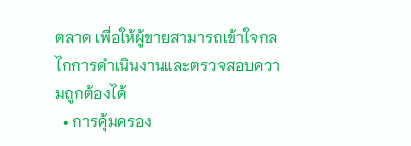ตลาด เพื่อให้ผู้ขายสามารถเข้าใจกลไกการดำเนินงานและตรวจสอบความถูกต้องได้
  • การคุ้มครอง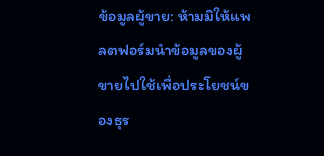ข้อมูลผู้ขาย: ห้ามมิให้แพลตฟอร์มนำข้อมูลของผู้ขายไปใช้เพื่อประโยชน์ของธุร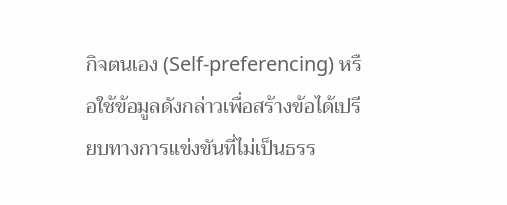กิจตนเอง (Self-preferencing) หรือใช้ข้อมูลดังกล่าวเพื่อสร้างข้อได้เปรียบทางการแข่งขันที่ไม่เป็นธรร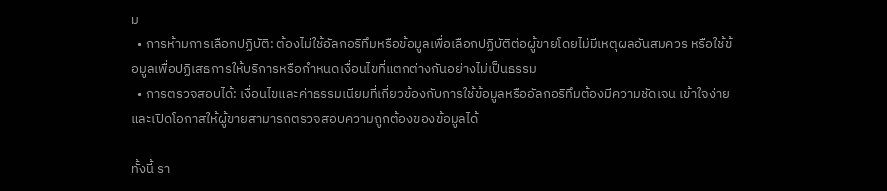ม
  • การห้ามการเลือกปฏิบัติ: ต้องไม่ใช้อัลกอริทึมหรือข้อมูลเพื่อเลือกปฏิบัติต่อผู้ขายโดยไม่มีเหตุผลอันสมควร หรือใช้ข้อมูลเพื่อปฏิเสธการให้บริการหรือกำหนดเงื่อนไขที่แตกต่างกันอย่างไม่เป็นธรรม
  • การตรวจสอบได้: เงื่อนไขและค่าธรรมเนียมที่เกี่ยวข้องกับการใช้ข้อมูลหรืออัลกอริทึมต้องมีความชัดเจน เข้าใจง่าย และเปิดโอกาสให้ผู้ขายสามารถตรวจสอบความถูกต้องของข้อมูลได้

ทั้งนี้ รา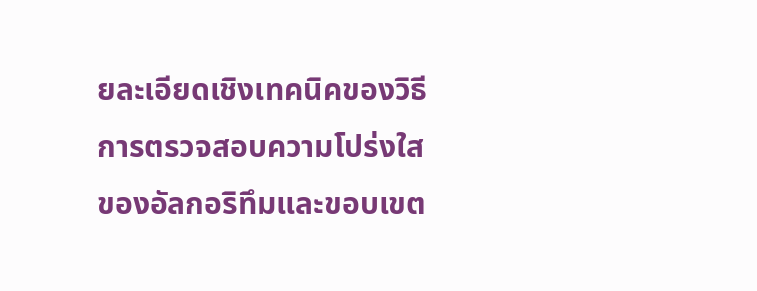ยละเอียดเชิงเทคนิคของวิธีการตรวจสอบความโปร่งใสของอัลกอริทึมและขอบเขต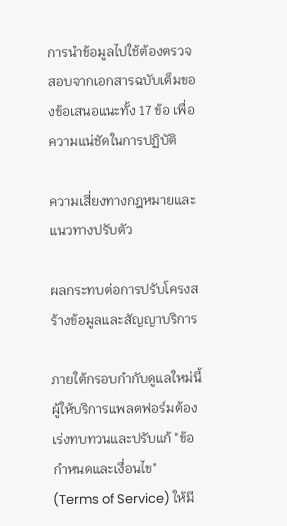การนำข้อมูลไปใช้ต้องตรวจสอบจากเอกสารฉบับเต็มของข้อเสนอแนะทั้ง 17 ข้อ เพื่อความแน่ชัดในการปฏิบัติ

ความเสี่ยงทางกฎหมายและแนวทางปรับตัว

ผลกระทบต่อการปรับโครงสร้างข้อมูลและสัญญาบริการ

ภายใต้กรอบกำกับดูแลใหม่นี้ ผู้ให้บริการแพลตฟอร์มต้องเร่งทบทวนและปรับแก้ "ข้อกำหนดและเงื่อนไข" (Terms of Service) ให้มี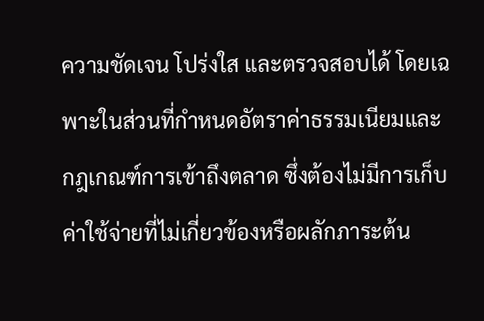ความชัดเจน โปร่งใส และตรวจสอบได้ โดยเฉพาะในส่วนที่กำหนดอัตราค่าธรรมเนียมและกฎเกณฑ์การเข้าถึงตลาด ซึ่งต้องไม่มีการเก็บค่าใช้จ่ายที่ไม่เกี่ยวข้องหรือผลักภาระต้น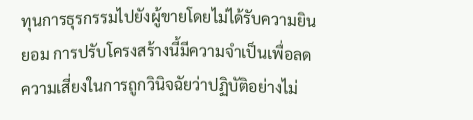ทุนการธุรกรรมไปยังผู้ขายโดยไม่ได้รับความยินยอม การปรับโครงสร้างนี้มีความจำเป็นเพื่อลดความเสี่ยงในการถูกวินิจฉัยว่าปฏิบัติอย่างไม่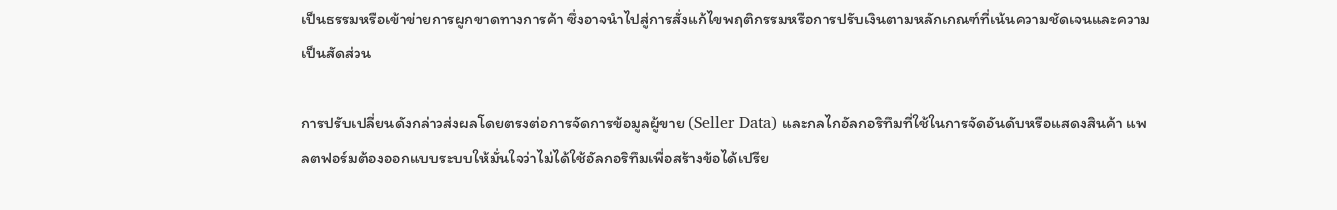เป็นธรรมหรือเข้าข่ายการผูกขาดทางการค้า ซึ่งอาจนำไปสู่การสั่งแก้ไขพฤติกรรมหรือการปรับเงินตามหลักเกณฑ์ที่เน้นความชัดเจนและความเป็นสัดส่วน

การปรับเปลี่ยนดังกล่าวส่งผลโดยตรงต่อการจัดการข้อมูลผู้ขาย (Seller Data) และกลไกอัลกอริทึมที่ใช้ในการจัดอันดับหรือแสดงสินค้า แพลตฟอร์มต้องออกแบบระบบให้มั่นใจว่าไม่ได้ใช้อัลกอริทึมเพื่อสร้างข้อได้เปรีย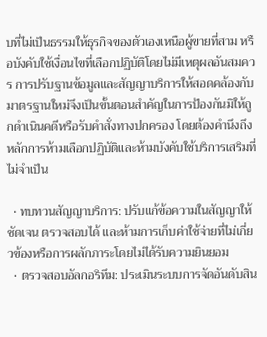บที่ไม่เป็นธรรมให้ธุรกิจของตัวเองเหนือผู้ขายที่สาม หรือบังคับใช้เงื่อนไขที่เลือกปฏิบัติโดยไม่มีเหตุผลอันสมควร การปรับฐานข้อมูลและสัญญาบริการให้สอดคล้องกับมาตรฐานใหม่จึงเป็นขั้นตอนสำคัญในการป้องกันมิให้ถูกดำเนินคดีหรือรับคำสั่งทางปกครอง โดยต้องคำนึงถึงหลักการห้ามเลือกปฏิบัติและห้ามบังคับใช้บริการเสริมที่ไม่จำเป็น

  • ทบทวนสัญญาบริการ: ปรับแก้ข้อความในสัญญาให้ชัดเจน ตรวจสอบได้ และห้ามการเก็บค่าใช้จ่ายที่ไม่เกี่ยวข้องหรือการผลักภาระโดยไม่ได้รับความยินยอม
  • ตรวจสอบอัลกอริทึม: ประเมินระบบการจัดอันดับสิน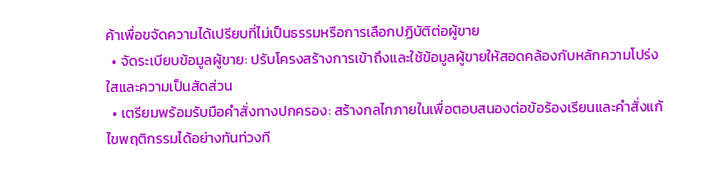ค้าเพื่อขจัดความได้เปรียบที่ไม่เป็นธรรมหรือการเลือกปฏิบัติต่อผู้ขาย
  • จัดระเบียบข้อมูลผู้ขาย: ปรับโครงสร้างการเข้าถึงและใช้ข้อมูลผู้ขายให้สอดคล้องกับหลักความโปร่งใสและความเป็นสัดส่วน
  • เตรียมพร้อมรับมือคำสั่งทางปกครอง: สร้างกลไกภายในเพื่อตอบสนองต่อข้อร้องเรียนและคำสั่งแก้ไขพฤติกรรมได้อย่างทันท่วงที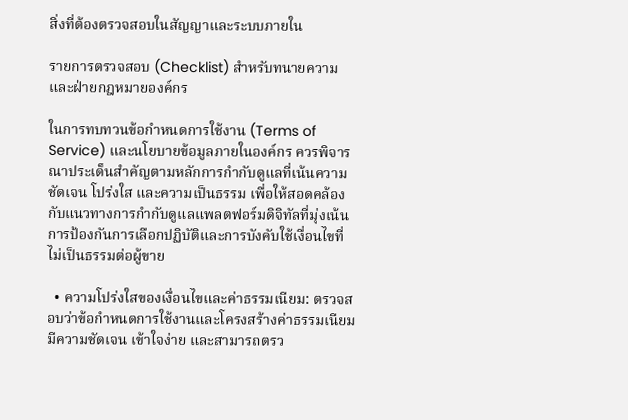สิ่งที่ต้องตรวจสอบในสัญญาและระบบภายใน

รายการตรวจสอบ (Checklist) สำหรับทนายความและฝ่ายกฎหมายองค์กร

ในการทบทวนข้อกำหนดการใช้งาน (Terms of Service) และนโยบายข้อมูลภายในองค์กร ควรพิจารณาประเด็นสำคัญตามหลักการกำกับดูแลที่เน้นความชัดเจน โปร่งใส และความเป็นธรรม เพื่อให้สอดคล้องกับแนวทางการกำกับดูแลแพลตฟอร์มดิจิทัลที่มุ่งเน้นการป้องกันการเลือกปฏิบัติและการบังคับใช้เงื่อนไขที่ไม่เป็นธรรมต่อผู้ขาย

  • ความโปร่งใสของเงื่อนไขและค่าธรรมเนียม: ตรวจสอบว่าข้อกำหนดการใช้งานและโครงสร้างค่าธรรมเนียมมีความชัดเจน เข้าใจง่าย และสามารถตรว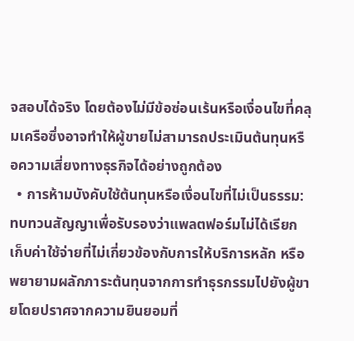จสอบได้จริง โดยต้องไม่มีข้อซ่อนเร้นหรือเงื่อนไขที่คลุมเครือซึ่งอาจทำให้ผู้ขายไม่สามารถประเมินต้นทุนหรือความเสี่ยงทางธุรกิจได้อย่างถูกต้อง
  • การห้ามบังคับใช้ต้นทุนหรือเงื่อนไขที่ไม่เป็นธรรม: ทบทวนสัญญาเพื่อรับรองว่าแพลตฟอร์มไม่ได้เรียกเก็บค่าใช้จ่ายที่ไม่เกี่ยวข้องกับการให้บริการหลัก หรือพยายามผลักภาระต้นทุนจากการทำธุรกรรมไปยังผู้ขายโดยปราศจากความยินยอมที่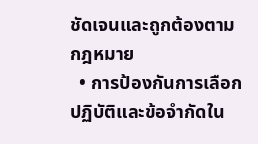ชัดเจนและถูกต้องตามกฎหมาย
  • การป้องกันการเลือกปฏิบัติและข้อจำกัดใน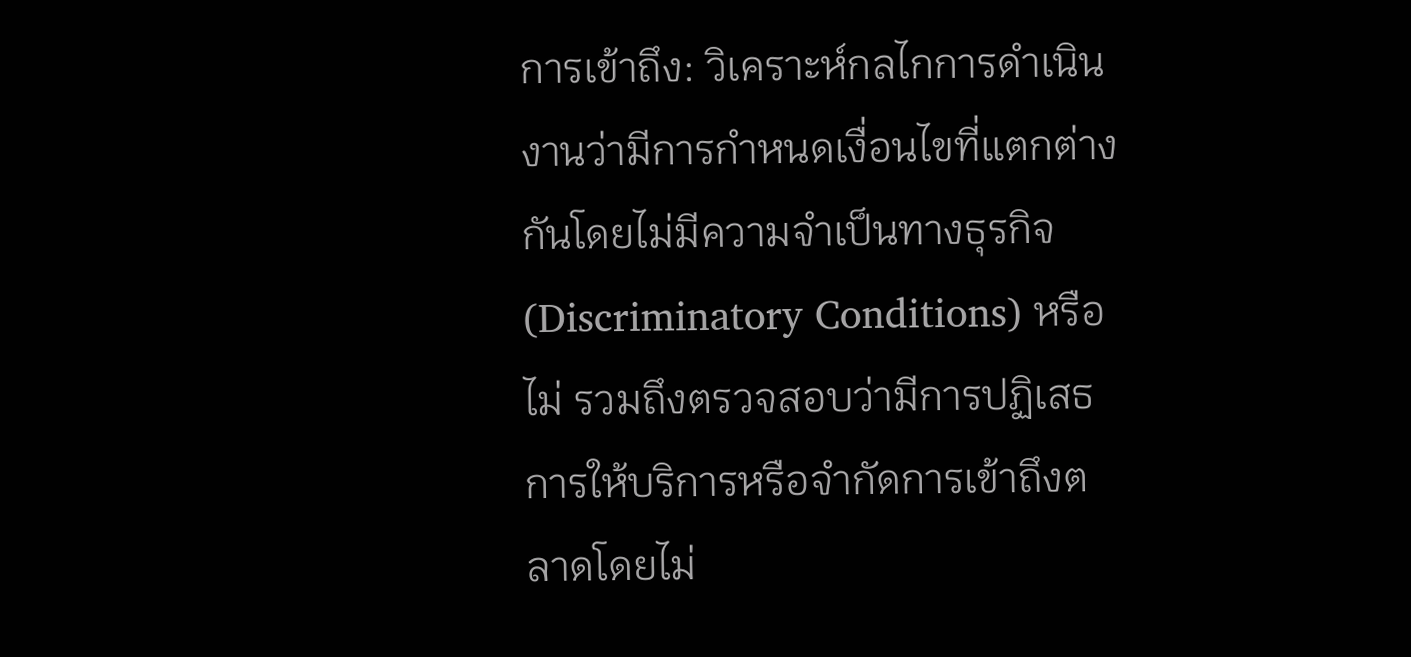การเข้าถึง: วิเคราะห์กลไกการดำเนินงานว่ามีการกำหนดเงื่อนไขที่แตกต่างกันโดยไม่มีความจำเป็นทางธุรกิจ (Discriminatory Conditions) หรือไม่ รวมถึงตรวจสอบว่ามีการปฏิเสธการให้บริการหรือจำกัดการเข้าถึงตลาดโดยไม่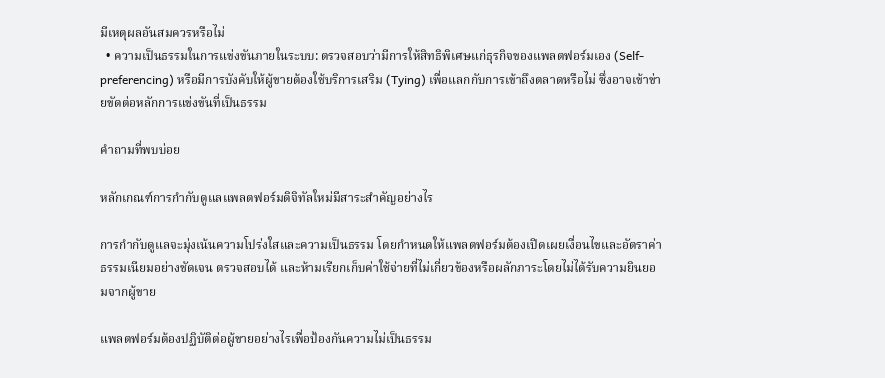มีเหตุผลอันสมควรหรือไม่
  • ความเป็นธรรมในการแข่งขันภายในระบบ: ตรวจสอบว่ามีการให้สิทธิพิเศษแก่ธุรกิจของแพลตฟอร์มเอง (Self-preferencing) หรือมีการบังคับให้ผู้ขายต้องใช้บริการเสริม (Tying) เพื่อแลกกับการเข้าถึงตลาดหรือไม่ ซึ่งอาจเข้าข่ายขัดต่อหลักการแข่งขันที่เป็นธรรม

คำถามที่พบบ่อย

หลักเกณฑ์การกำกับดูแลแพลตฟอร์มดิจิทัลใหม่มีสาระสำคัญอย่างไร

การกำกับดูแลจะมุ่งเน้นความโปร่งใสและความเป็นธรรม โดยกำหนดให้แพลตฟอร์มต้องเปิดเผยเงื่อนไขและอัตราค่าธรรมเนียมอย่างชัดเจน ตรวจสอบได้ และห้ามเรียกเก็บค่าใช้จ่ายที่ไม่เกี่ยวข้องหรือผลักภาระโดยไม่ได้รับความยินยอมจากผู้ขาย

แพลตฟอร์มต้องปฏิบัติต่อผู้ขายอย่างไรเพื่อป้องกันความไม่เป็นธรรม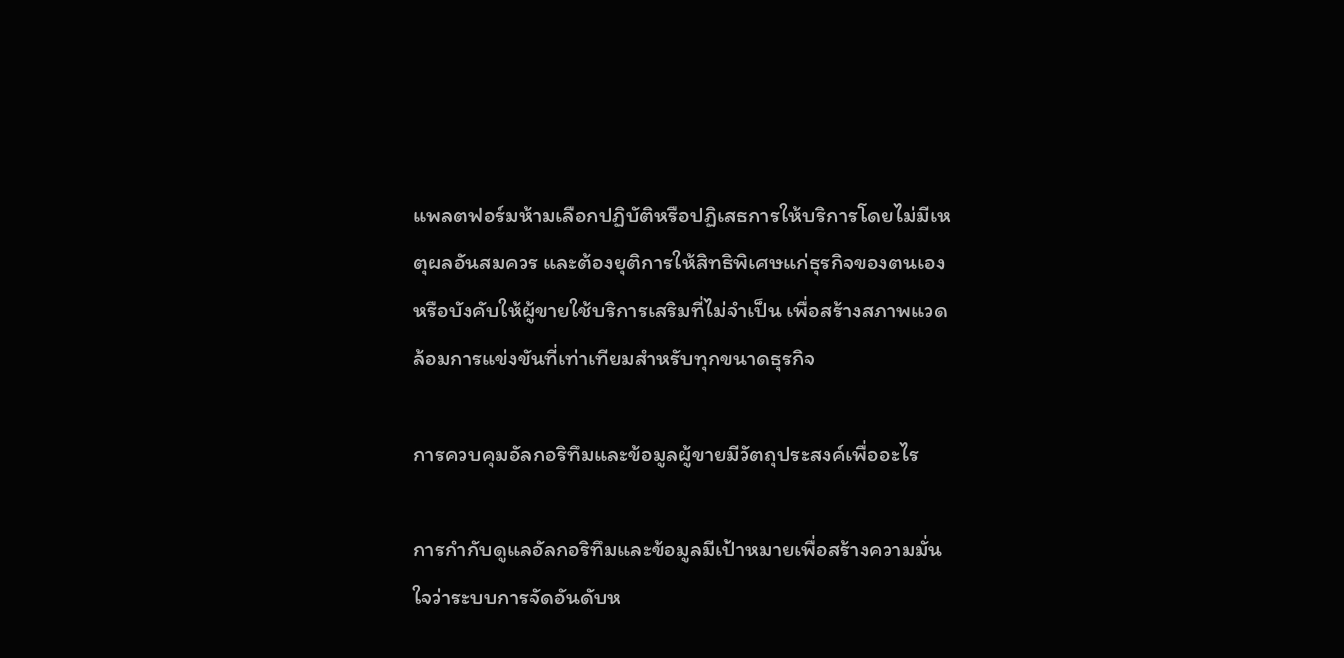แพลตฟอร์มห้ามเลือกปฏิบัติหรือปฏิเสธการให้บริการโดยไม่มีเหตุผลอันสมควร และต้องยุติการให้สิทธิพิเศษแก่ธุรกิจของตนเองหรือบังคับให้ผู้ขายใช้บริการเสริมที่ไม่จำเป็น เพื่อสร้างสภาพแวดล้อมการแข่งขันที่เท่าเทียมสำหรับทุกขนาดธุรกิจ

การควบคุมอัลกอริทึมและข้อมูลผู้ขายมีวัตถุประสงค์เพื่ออะไร

การกำกับดูแลอัลกอริทึมและข้อมูลมีเป้าหมายเพื่อสร้างความมั่นใจว่าระบบการจัดอันดับห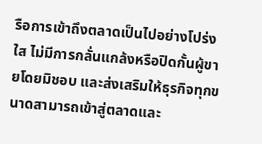รือการเข้าถึงตลาดเป็นไปอย่างโปร่งใส ไม่มีการกลั่นแกล้งหรือปิดกั้นผู้ขายโดยมิชอบ และส่งเสริมให้ธุรกิจทุกขนาดสามารถเข้าสู่ตลาดและ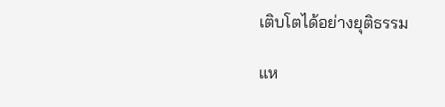เติบโตได้อย่างยุติธรรม

แห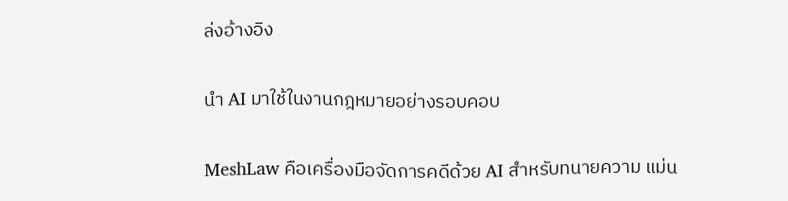ล่งอ้างอิง

นำ AI มาใช้ในงานกฎหมายอย่างรอบคอบ

MeshLaw คือเครื่องมือจัดการคดีด้วย AI สำหรับทนายความ แม่น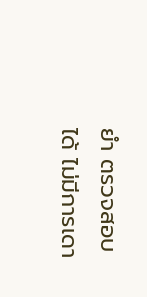ยำ ตรวจสอบได้ ไม่มีการเดา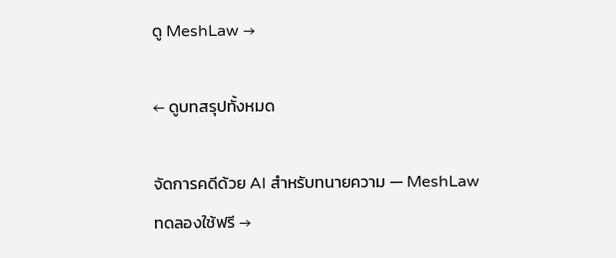ดู MeshLaw →

← ดูบทสรุปทั้งหมด

จัดการคดีด้วย AI สำหรับทนายความ — MeshLaw ทดลองใช้ฟรี →